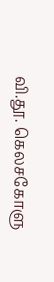வி.தூ. கெலசகோளு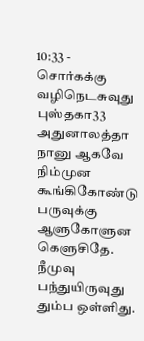10:33 - சொர்கக்கு வழிநெடசுவுது புஸ்தகா33 அதுனாலத்தா நானு ஆகவே நிம்முன கூங்கிகோண்டு பருவுக்கு ஆளுகோளுன கெளுசிதே. நீமுவு பந்துயிருவுது தும்ப ஒள்ளிது.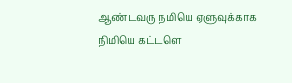ஆண்டவரு நமியெ ஏளுவுக்காக நிமியெ கட்டளெ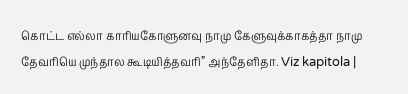கொட்ட எல்லா காரியகோளுனவு நாமு கேளுவுக்காகத்தா நாமு தேவரியெ முந்தால கூடியித்தவரி” அந்தேளிதா. Viz kapitola |